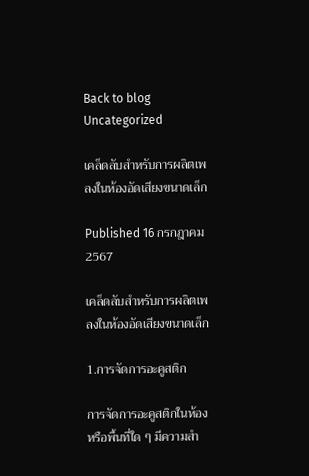Back to blog
Uncategorized

เคล็ดลับสำหรับการผลิตเพลงในห้องอัดเสียงขนาดเล็ก

Published 16 กรกฎาคม 2567

เคล็ดลับสำหรับการผลิตเพลงในห้องอัดเสียงขนาดเล็ก

1.การจัดการอะคูสติก

การจัดการอะคูสติกในห้องหรือพื้นที่ใด ๆ มีความสำ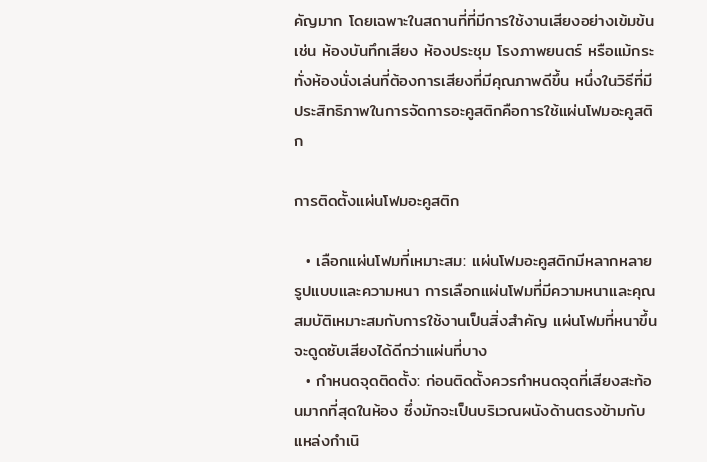คัญมาก โดยเฉพาะในสถานที่ที่มีการใช้งานเสียงอย่างเข้มข้น เช่น ห้องบันทึกเสียง ห้องประชุม โรงภาพยนตร์ หรือแม้กระทั่งห้องนั่งเล่นที่ต้องการเสียงที่มีคุณภาพดีขึ้น หนึ่งในวิธีที่มีประสิทธิภาพในการจัดการอะคูสติกคือการใช้แผ่นโฟมอะคูสติก

การติดตั้งแผ่นโฟมอะคูสติก

  • เลือกแผ่นโฟมที่เหมาะสม: แผ่นโฟมอะคูสติกมีหลากหลายรูปแบบและความหนา การเลือกแผ่นโฟมที่มีความหนาและคุณสมบัติเหมาะสมกับการใช้งานเป็นสิ่งสำคัญ แผ่นโฟมที่หนาขึ้นจะดูดซับเสียงได้ดีกว่าแผ่นที่บาง
  • กำหนดจุดติดตั้ง: ก่อนติดตั้งควรกำหนดจุดที่เสียงสะท้อนมากที่สุดในห้อง ซึ่งมักจะเป็นบริเวณผนังด้านตรงข้ามกับแหล่งกำเนิ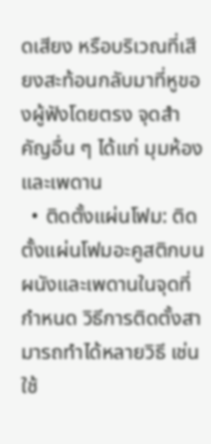ดเสียง หรือบริเวณที่เสียงสะท้อนกลับมาที่หูของผู้ฟังโดยตรง จุดสำคัญอื่น ๆ ได้แก่ มุมห้องและเพดาน
  • ติดตั้งแผ่นโฟม: ติดตั้งแผ่นโฟมอะคูสติกบนผนังและเพดานในจุดที่กำหนด วิธีการติดตั้งสามารถทำได้หลายวิธี เช่น ใช้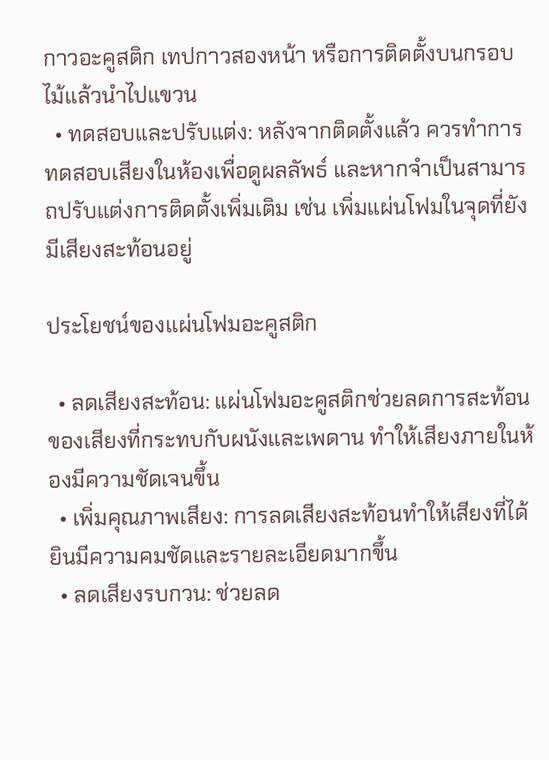กาวอะคูสติก เทปกาวสองหน้า หรือการติดตั้งบนกรอบไม้แล้วนำไปแขวน
  • ทดสอบและปรับแต่ง: หลังจากติดตั้งแล้ว ควรทำการทดสอบเสียงในห้องเพื่อดูผลลัพธ์ และหากจำเป็นสามารถปรับแต่งการติดตั้งเพิ่มเติม เช่น เพิ่มแผ่นโฟมในจุดที่ยังมีเสียงสะท้อนอยู่

ประโยชน์ของแผ่นโฟมอะคูสติก

  • ลดเสียงสะท้อน: แผ่นโฟมอะคูสติกช่วยลดการสะท้อนของเสียงที่กระทบกับผนังและเพดาน ทำให้เสียงภายในห้องมีความชัดเจนขึ้น
  • เพิ่มคุณภาพเสียง: การลดเสียงสะท้อนทำให้เสียงที่ได้ยินมีความคมชัดและรายละเอียดมากขึ้น
  • ลดเสียงรบกวน: ช่วยลด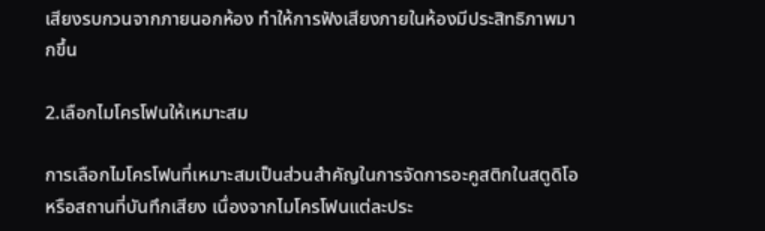เสียงรบกวนจากภายนอกห้อง ทำให้การฟังเสียงภายในห้องมีประสิทธิภาพมากขึ้น

2.เลือกไมโครโฟนให้เหมาะสม

การเลือกไมโครโฟนที่เหมาะสมเป็นส่วนสำคัญในการจัดการอะคูสติกในสตูดิโอหรือสถานที่บันทึกเสียง เนื่องจากไมโครโฟนแต่ละประ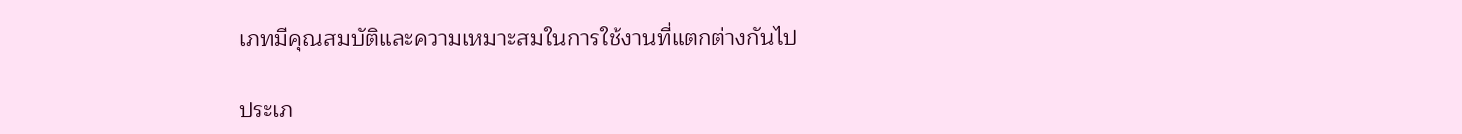เภทมีคุณสมบัติและความเหมาะสมในการใช้งานที่แตกต่างกันไป

ประเภ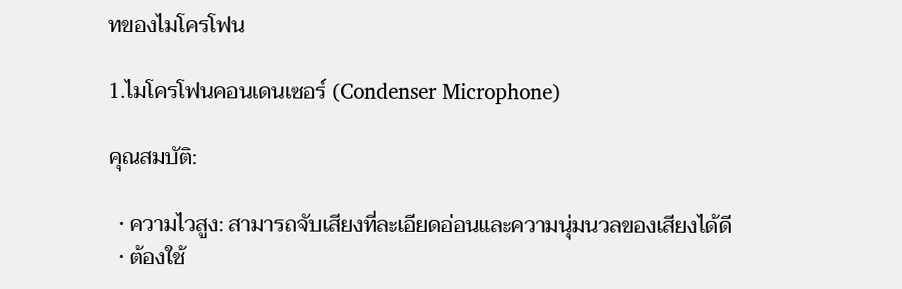ทของไมโครโฟน

1.ไมโครโฟนคอนเดนเซอร์ (Condenser Microphone)

คุณสมบัติ:

  • ความไวสูง: สามารถจับเสียงที่ละเอียดอ่อนและความนุ่มนวลของเสียงได้ดี
  • ต้องใช้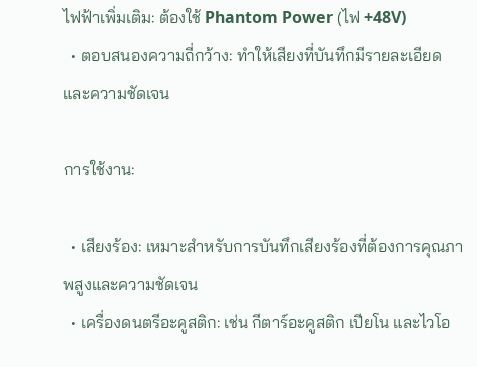ไฟฟ้าเพิ่มเติม: ต้องใช้ Phantom Power (ไฟ +48V)
  • ตอบสนองความถี่กว้าง: ทำให้เสียงที่บันทึกมีรายละเอียดและความชัดเจน

การใช้งาน:

  • เสียงร้อง: เหมาะสำหรับการบันทึกเสียงร้องที่ต้องการคุณภาพสูงและความชัดเจน
  • เครื่องดนตรีอะคูสติก: เช่น กีตาร์อะคูสติก เปียโน และไวโอ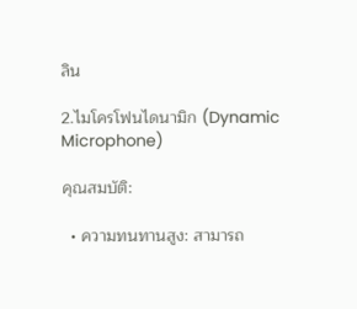ลิน

2.ไมโครโฟนไดนามิก (Dynamic Microphone)

คุณสมบัติ:

  • ความทนทานสูง: สามารถ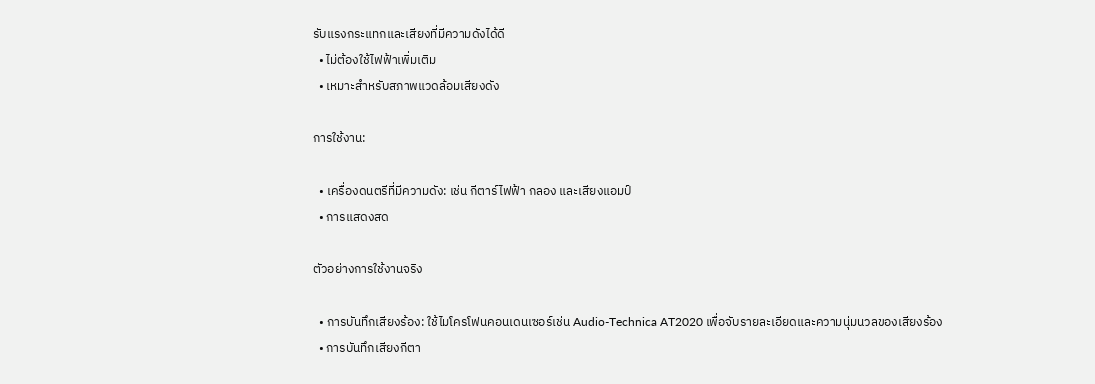รับแรงกระแทกและเสียงที่มีความดังได้ดี
  • ไม่ต้องใช้ไฟฟ้าเพิ่มเติม
  • เหมาะสำหรับสภาพแวดล้อมเสียงดัง

การใช้งาน:

  • เครื่องดนตรีที่มีความดัง: เช่น กีตาร์ไฟฟ้า กลอง และเสียงแอมป์
  • การแสดงสด

ตัวอย่างการใช้งานจริง

  • การบันทึกเสียงร้อง: ใช้ไมโครโฟนคอนเดนเซอร์เช่น Audio-Technica AT2020 เพื่อจับรายละเอียดและความนุ่มนวลของเสียงร้อง
  • การบันทึกเสียงกีตา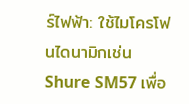ร์ไฟฟ้า: ใช้ไมโครโฟนไดนามิกเช่น Shure SM57 เพื่อ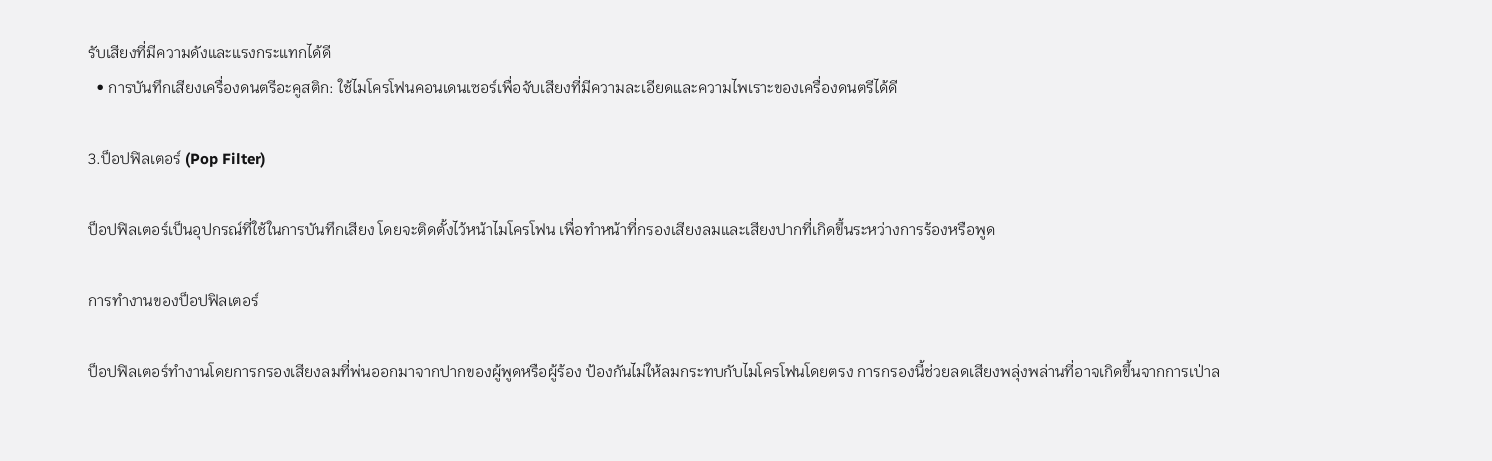รับเสียงที่มีความดังและแรงกระแทกได้ดี
  • การบันทึกเสียงเครื่องดนตรีอะคูสติก: ใช้ไมโครโฟนคอนเดนเซอร์เพื่อจับเสียงที่มีความละเอียดและความไพเราะของเครื่องดนตรีได้ดี

3.ป็อปฟิลเตอร์ (Pop Filter)

ป็อปฟิลเตอร์เป็นอุปกรณ์ที่ใช้ในการบันทึกเสียง โดยจะติดตั้งไว้หน้าไมโครโฟน เพื่อทำหน้าที่กรองเสียงลมและเสียงปากที่เกิดขึ้นระหว่างการร้องหรือพูด

การทำงานของป็อปฟิลเตอร์

ป็อปฟิลเตอร์ทำงานโดยการกรองเสียงลมที่พ่นออกมาจากปากของผู้พูดหรือผู้ร้อง ป้องกันไม่ให้ลมกระทบกับไมโครโฟนโดยตรง การกรองนี้ช่วยลดเสียงพลุ่งพล่านที่อาจเกิดขึ้นจากการเป่าล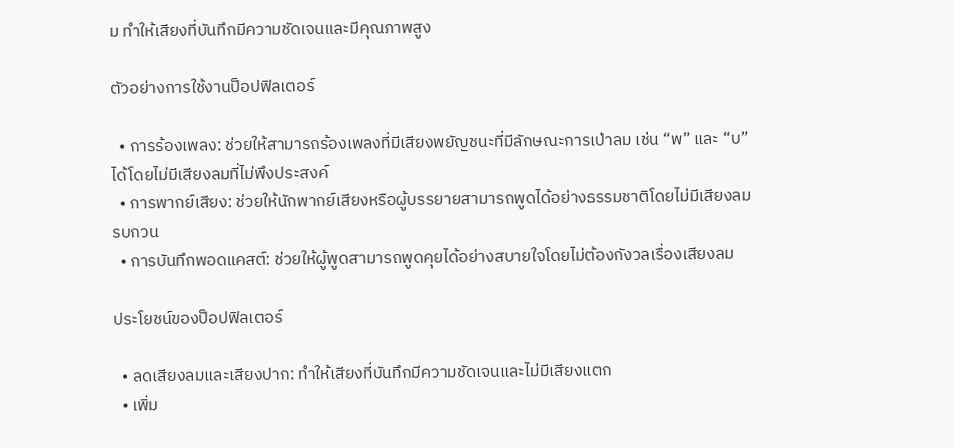ม ทำให้เสียงที่บันทึกมีความชัดเจนและมีคุณภาพสูง

ตัวอย่างการใช้งานป็อปฟิลเตอร์

  • การร้องเพลง: ช่วยให้สามารถร้องเพลงที่มีเสียงพยัญชนะที่มีลักษณะการเป่าลม เช่น “พ” และ “บ” ได้โดยไม่มีเสียงลมที่ไม่พึงประสงค์
  • การพากย์เสียง: ช่วยให้นักพากย์เสียงหรือผู้บรรยายสามารถพูดได้อย่างธรรมชาติโดยไม่มีเสียงลมรบกวน
  • การบันทึกพอดแคสต์: ช่วยให้ผู้พูดสามารถพูดคุยได้อย่างสบายใจโดยไม่ต้องกังวลเรื่องเสียงลม

ประโยชน์ของป็อปฟิลเตอร์

  • ลดเสียงลมและเสียงปาก: ทำให้เสียงที่บันทึกมีความชัดเจนและไม่มีเสียงแตก
  • เพิ่ม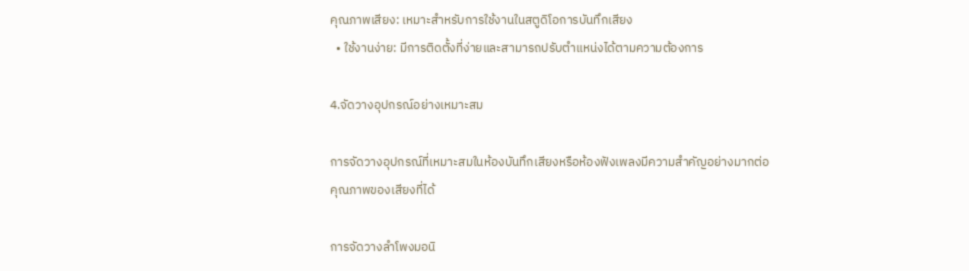คุณภาพเสียง: เหมาะสำหรับการใช้งานในสตูดิโอการบันทึกเสียง
  • ใช้งานง่าย: มีการติดตั้งที่ง่ายและสามารถปรับตำแหน่งได้ตามความต้องการ

4.จัดวางอุปกรณ์อย่างเหมาะสม

การจัดวางอุปกรณ์ที่เหมาะสมในห้องบันทึกเสียงหรือห้องฟังเพลงมีความสำคัญอย่างมากต่อคุณภาพของเสียงที่ได้

การจัดวางลำโพงมอนิ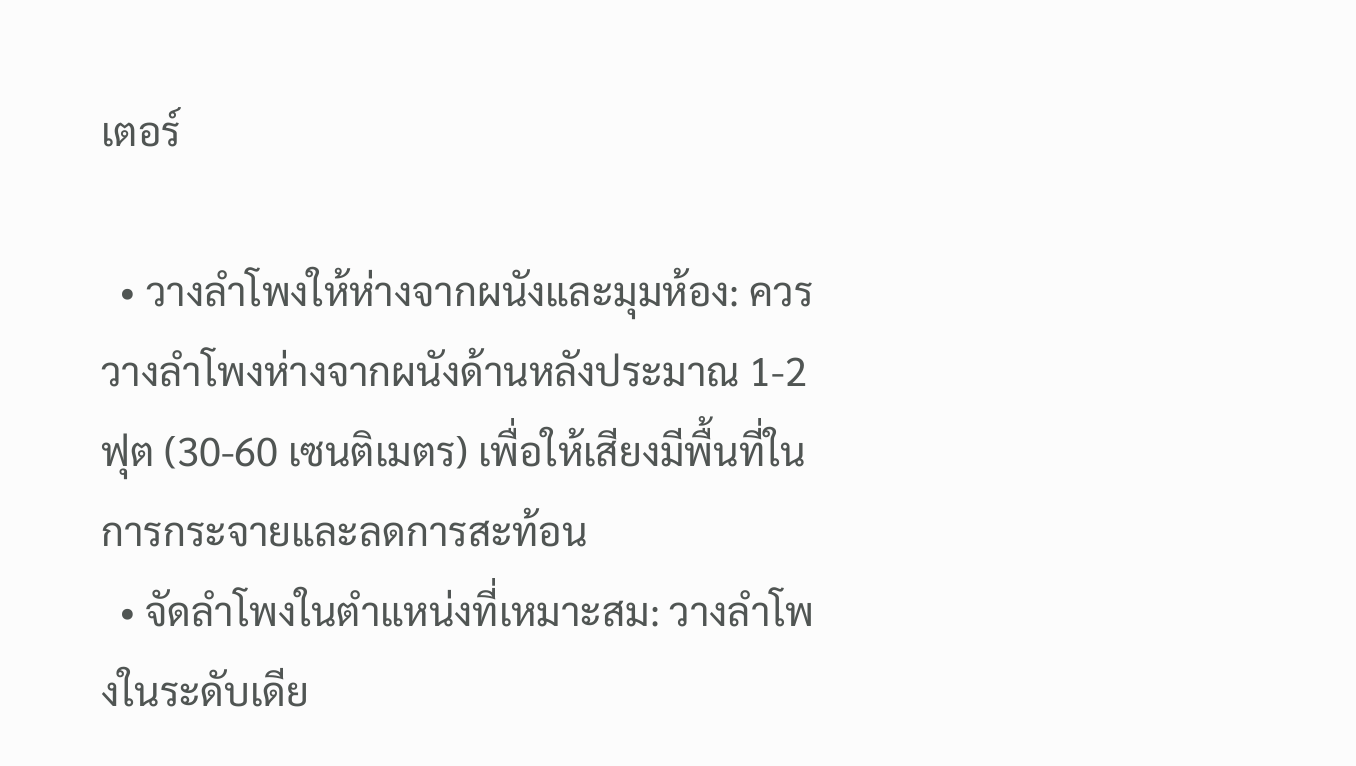เตอร์

  • วางลำโพงให้ห่างจากผนังและมุมห้อง: ควรวางลำโพงห่างจากผนังด้านหลังประมาณ 1-2 ฟุต (30-60 เซนติเมตร) เพื่อให้เสียงมีพื้นที่ในการกระจายและลดการสะท้อน
  • จัดลำโพงในตำแหน่งที่เหมาะสม: วางลำโพงในระดับเดีย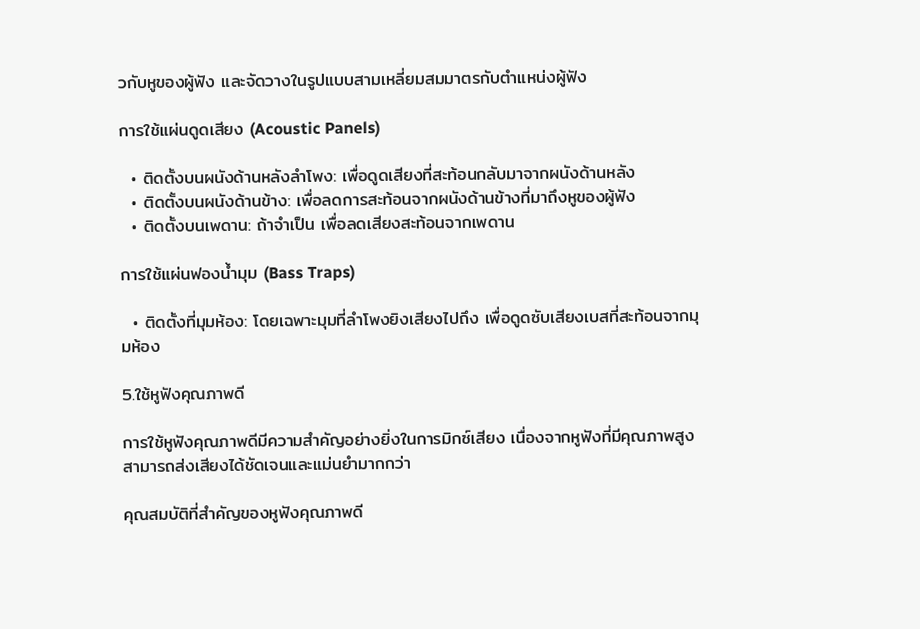วกับหูของผู้ฟัง และจัดวางในรูปแบบสามเหลี่ยมสมมาตรกับตำแหน่งผู้ฟัง

การใช้แผ่นดูดเสียง (Acoustic Panels)

  • ติดตั้งบนผนังด้านหลังลำโพง: เพื่อดูดเสียงที่สะท้อนกลับมาจากผนังด้านหลัง
  • ติดตั้งบนผนังด้านข้าง: เพื่อลดการสะท้อนจากผนังด้านข้างที่มาถึงหูของผู้ฟัง
  • ติดตั้งบนเพดาน: ถ้าจำเป็น เพื่อลดเสียงสะท้อนจากเพดาน

การใช้แผ่นฟองน้ำมุม (Bass Traps)

  • ติดตั้งที่มุมห้อง: โดยเฉพาะมุมที่ลำโพงยิงเสียงไปถึง เพื่อดูดซับเสียงเบสที่สะท้อนจากมุมห้อง

5.ใช้หูฟังคุณภาพดี

การใช้หูฟังคุณภาพดีมีความสำคัญอย่างยิ่งในการมิกซ์เสียง เนื่องจากหูฟังที่มีคุณภาพสูงสามารถส่งเสียงได้ชัดเจนและแม่นยำมากกว่า

คุณสมบัติที่สำคัญของหูฟังคุณภาพดี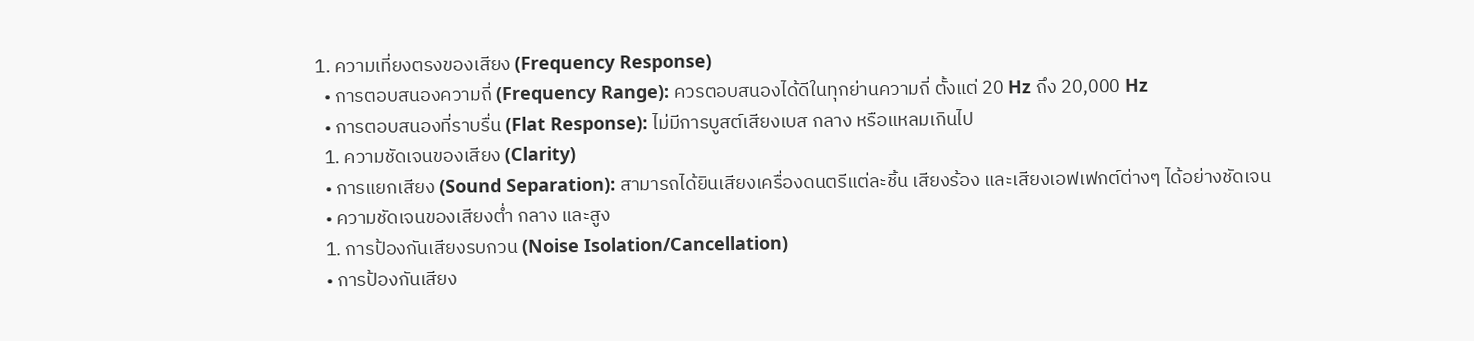1. ความเที่ยงตรงของเสียง (Frequency Response)
  • การตอบสนองความถี่ (Frequency Range): ควรตอบสนองได้ดีในทุกย่านความถี่ ตั้งแต่ 20 Hz ถึง 20,000 Hz
  • การตอบสนองที่ราบรื่น (Flat Response): ไม่มีการบูสต์เสียงเบส กลาง หรือแหลมเกินไป
  1. ความชัดเจนของเสียง (Clarity)
  • การแยกเสียง (Sound Separation): สามารถได้ยินเสียงเครื่องดนตรีแต่ละชิ้น เสียงร้อง และเสียงเอฟเฟกต์ต่างๆ ได้อย่างชัดเจน
  • ความชัดเจนของเสียงต่ำ กลาง และสูง
  1. การป้องกันเสียงรบกวน (Noise Isolation/Cancellation)
  • การป้องกันเสียง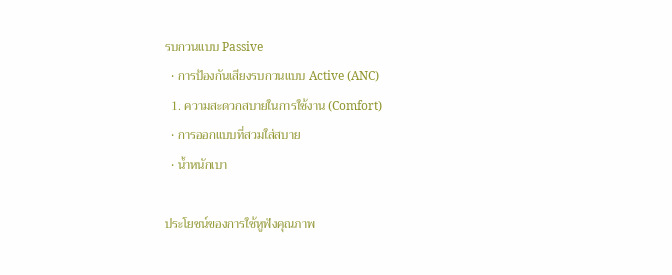รบกวนแบบ Passive
  • การป้องกันเสียงรบกวนแบบ Active (ANC)
  1. ความสะดวกสบายในการใช้งาน (Comfort)
  • การออกแบบที่สวมใส่สบาย
  • น้ำหนักเบา

ประโยชน์ของการใช้หูฟังคุณภาพ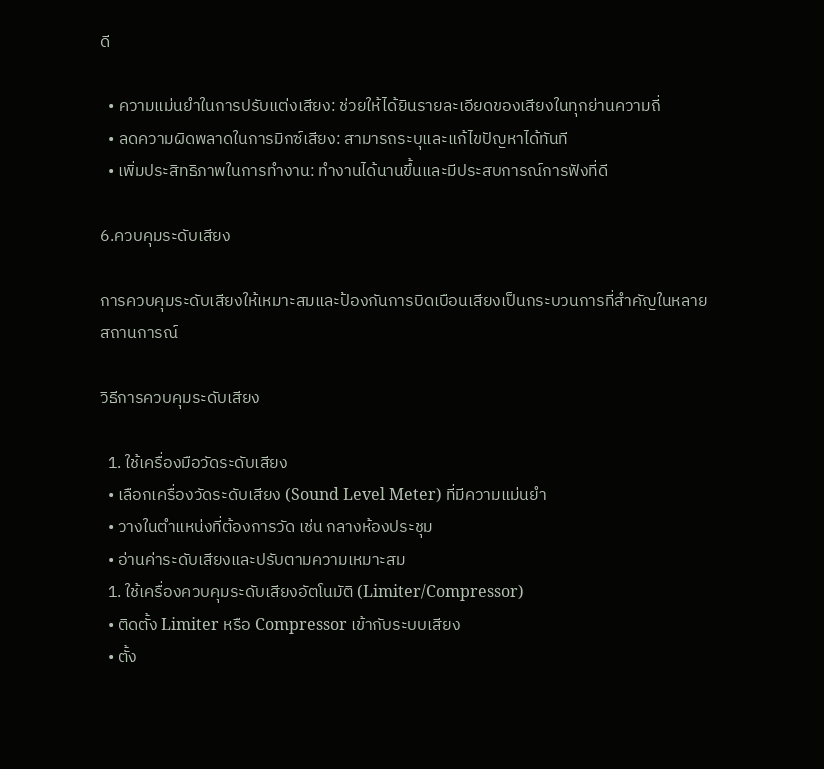ดี

  • ความแม่นยำในการปรับแต่งเสียง: ช่วยให้ได้ยินรายละเอียดของเสียงในทุกย่านความถี่
  • ลดความผิดพลาดในการมิกซ์เสียง: สามารถระบุและแก้ไขปัญหาได้ทันที
  • เพิ่มประสิทธิภาพในการทำงาน: ทำงานได้นานขึ้นและมีประสบการณ์การฟังที่ดี

6.ควบคุมระดับเสียง

การควบคุมระดับเสียงให้เหมาะสมและป้องกันการบิดเบือนเสียงเป็นกระบวนการที่สำคัญในหลายสถานการณ์

วิธีการควบคุมระดับเสียง

  1. ใช้เครื่องมือวัดระดับเสียง
  • เลือกเครื่องวัดระดับเสียง (Sound Level Meter) ที่มีความแม่นยำ
  • วางในตำแหน่งที่ต้องการวัด เช่น กลางห้องประชุม
  • อ่านค่าระดับเสียงและปรับตามความเหมาะสม
  1. ใช้เครื่องควบคุมระดับเสียงอัตโนมัติ (Limiter/Compressor)
  • ติดตั้ง Limiter หรือ Compressor เข้ากับระบบเสียง
  • ตั้ง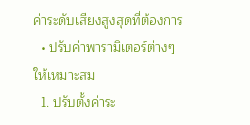ค่าระดับเสียงสูงสุดที่ต้องการ
  • ปรับค่าพารามิเตอร์ต่างๆ ให้เหมาะสม
  1. ปรับตั้งค่าระ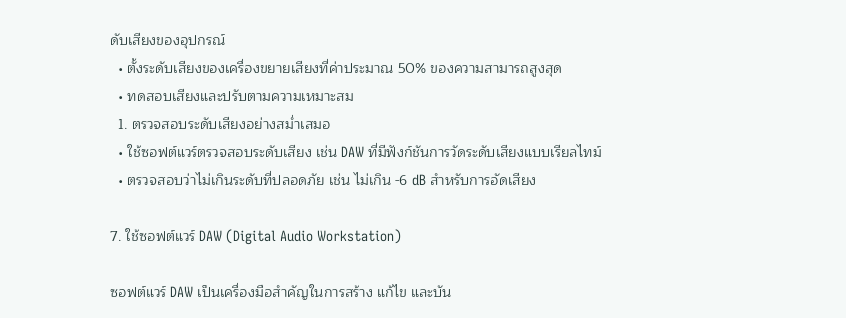ดับเสียงของอุปกรณ์
  • ตั้งระดับเสียงของเครื่องขยายเสียงที่ค่าประมาณ 50% ของความสามารถสูงสุด
  • ทดสอบเสียงและปรับตามความเหมาะสม
  1. ตรวจสอบระดับเสียงอย่างสม่ำเสมอ
  • ใช้ซอฟต์แวร์ตรวจสอบระดับเสียง เช่น DAW ที่มีฟังก์ชันการวัดระดับเสียงแบบเรียลไทม์
  • ตรวจสอบว่าไม่เกินระดับที่ปลอดภัย เช่น ไม่เกิน -6 dB สำหรับการอัดเสียง

7. ใช้ซอฟต์แวร์ DAW (Digital Audio Workstation)

ซอฟต์แวร์ DAW เป็นเครื่องมือสำคัญในการสร้าง แก้ไข และบัน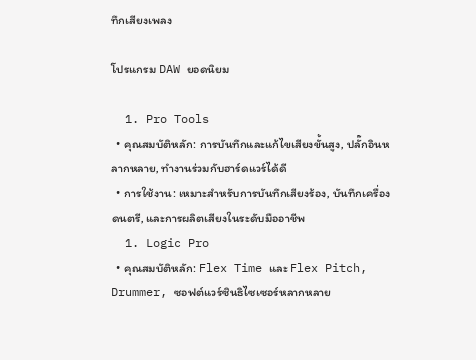ทึกเสียงเพลง

โปรแกรม DAW ยอดนิยม

  1. Pro Tools
  • คุณสมบัติหลัก: การบันทึกและแก้ไขเสียงขั้นสูง, ปลั๊กอินหลากหลาย, ทำงานร่วมกับฮาร์ดแวร์ได้ดี
  • การใช้งาน: เหมาะสำหรับการบันทึกเสียงร้อง, บันทึกเครื่องดนตรี, และการผลิตเสียงในระดับมืออาชีพ
  1. Logic Pro
  • คุณสมบัติหลัก: Flex Time และ Flex Pitch, Drummer, ซอฟต์แวร์ซินธิไซเซอร์หลากหลาย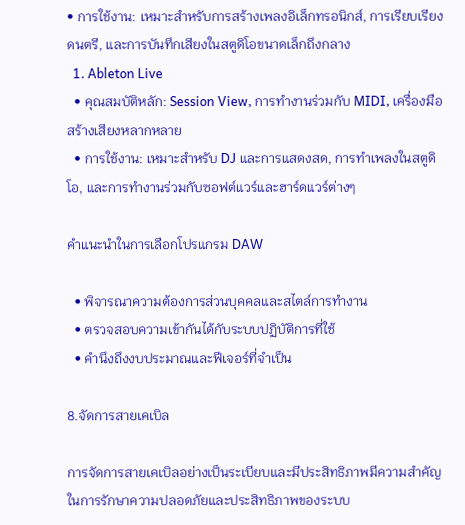• การใช้งาน: เหมาะสำหรับการสร้างเพลงอิเล็กทรอนิกส์, การเรียบเรียงดนตรี, และการบันทึกเสียงในสตูดิโอขนาดเล็กถึงกลาง
  1. Ableton Live
  • คุณสมบัติหลัก: Session View, การทำงานร่วมกับ MIDI, เครื่องมือสร้างเสียงหลากหลาย
  • การใช้งาน: เหมาะสำหรับ DJ และการแสดงสด, การทำเพลงในสตูดิโอ, และการทำงานร่วมกับซอฟต์แวร์และฮาร์ดแวร์ต่างๆ

คำแนะนำในการเลือกโปรแกรม DAW

  • พิจารณาความต้องการส่วนบุคคลและสไตล์การทำงาน
  • ตรวจสอบความเข้ากันได้กับระบบปฏิบัติการที่ใช้
  • คำนึงถึงงบประมาณและฟีเจอร์ที่จำเป็น

8.จัดการสายเคเบิล

การจัดการสายเคเบิลอย่างเป็นระเบียบและมีประสิทธิภาพมีความสำคัญในการรักษาความปลอดภัยและประสิทธิภาพของระบบ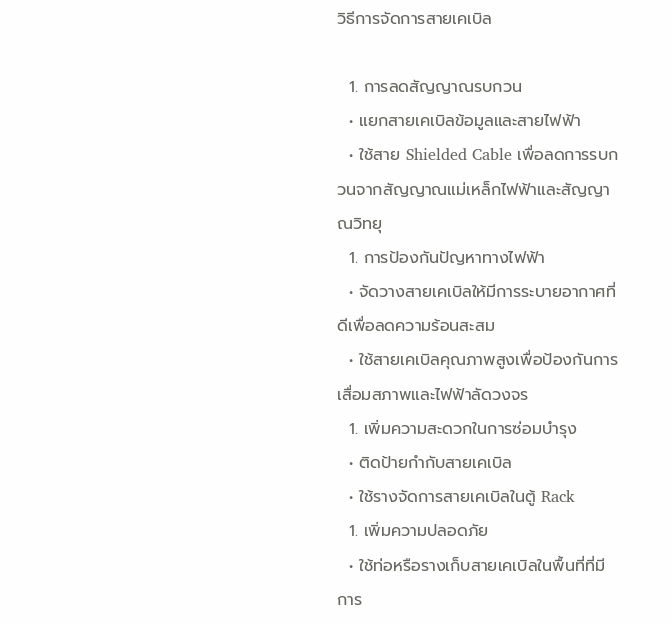วิธีการจัดการสายเคเบิล

  1. การลดสัญญาณรบกวน
  • แยกสายเคเบิลข้อมูลและสายไฟฟ้า
  • ใช้สาย Shielded Cable เพื่อลดการรบกวนจากสัญญาณแม่เหล็กไฟฟ้าและสัญญาณวิทยุ
  1. การป้องกันปัญหาทางไฟฟ้า
  • จัดวางสายเคเบิลให้มีการระบายอากาศที่ดีเพื่อลดความร้อนสะสม
  • ใช้สายเคเบิลคุณภาพสูงเพื่อป้องกันการเสื่อมสภาพและไฟฟ้าลัดวงจร
  1. เพิ่มความสะดวกในการซ่อมบำรุง
  • ติดป้ายกำกับสายเคเบิล
  • ใช้รางจัดการสายเคเบิลในตู้ Rack
  1. เพิ่มความปลอดภัย
  • ใช้ท่อหรือรางเก็บสายเคเบิลในพื้นที่ที่มีการ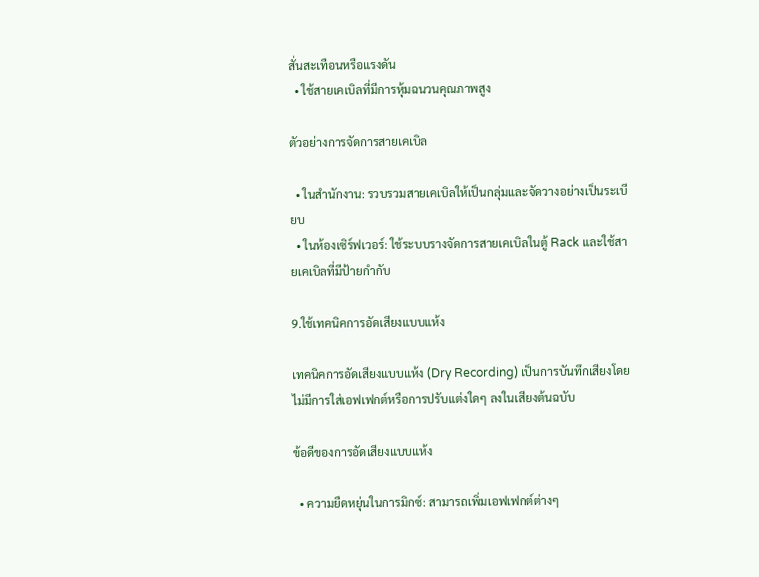สั่นสะเทือนหรือแรงดัน
  • ใช้สายเคเบิลที่มีการหุ้มฉนวนคุณภาพสูง

ตัวอย่างการจัดการสายเคเบิล

  • ในสำนักงาน: รวบรวมสายเคเบิลให้เป็นกลุ่มและจัดวางอย่างเป็นระเบียบ
  • ในห้องเซิร์ฟเวอร์: ใช้ระบบรางจัดการสายเคเบิลในตู้ Rack และใช้สายเคเบิลที่มีป้ายกำกับ

9.ใช้เทคนิคการอัดเสียงแบบแห้ง

เทคนิคการอัดเสียงแบบแห้ง (Dry Recording) เป็นการบันทึกเสียงโดยไม่มีการใส่เอฟเฟกต์หรือการปรับแต่งใดๆ ลงในเสียงต้นฉบับ

ข้อดีของการอัดเสียงแบบแห้ง

  • ความยืดหยุ่นในการมิกซ์: สามารถเพิ่มเอฟเฟกต์ต่างๆ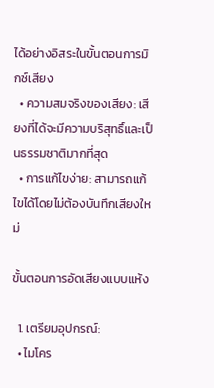ได้อย่างอิสระในขั้นตอนการมิกซ์เสียง
  • ความสมจริงของเสียง: เสียงที่ได้จะมีความบริสุทธิ์และเป็นธรรมชาติมากที่สุด
  • การแก้ไขง่าย: สามารถแก้ไขได้โดยไม่ต้องบันทึกเสียงใหม่

ขั้นตอนการอัดเสียงแบบแห้ง

  1. เตรียมอุปกรณ์:
  • ไมโคร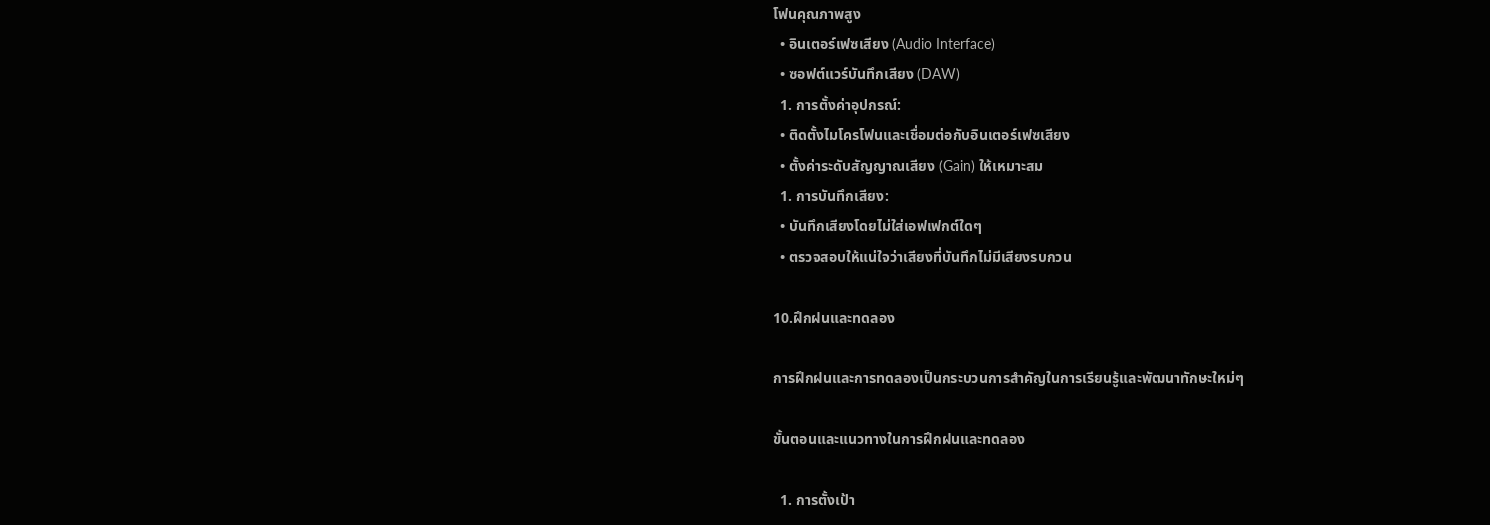โฟนคุณภาพสูง
  • อินเตอร์เฟซเสียง (Audio Interface)
  • ซอฟต์แวร์บันทึกเสียง (DAW)
  1. การตั้งค่าอุปกรณ์:
  • ติดตั้งไมโครโฟนและเชื่อมต่อกับอินเตอร์เฟซเสียง
  • ตั้งค่าระดับสัญญาณเสียง (Gain) ให้เหมาะสม
  1. การบันทึกเสียง:
  • บันทึกเสียงโดยไม่ใส่เอฟเฟกต์ใดๆ
  • ตรวจสอบให้แน่ใจว่าเสียงที่บันทึกไม่มีเสียงรบกวน

10.ฝึกฝนและทดลอง

การฝึกฝนและการทดลองเป็นกระบวนการสำคัญในการเรียนรู้และพัฒนาทักษะใหม่ๆ

ขั้นตอนและแนวทางในการฝึกฝนและทดลอง

  1. การตั้งเป้า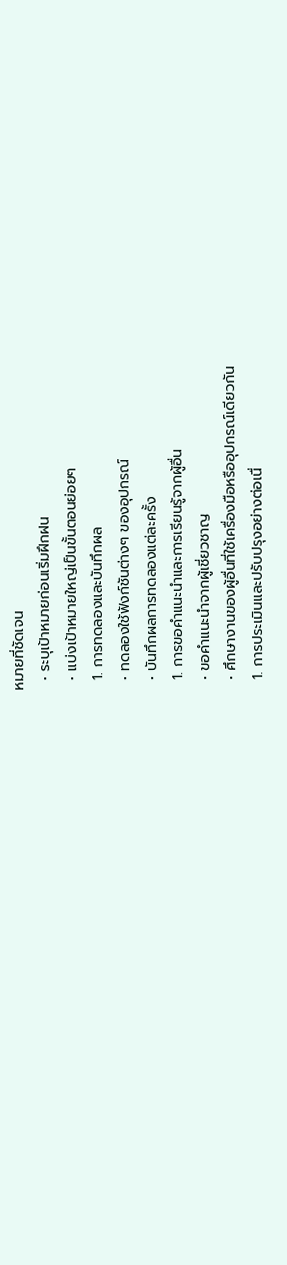หมายที่ชัดเจน
  • ระบุเป้าหมายก่อนเริ่มฝึกฝน
  • แบ่งเป้าหมายใหญ่เป็นขั้นตอนย่อยๆ
  1. การทดลองและบันทึกผล
  • ทดลองใช้ฟังก์ชันต่างๆ ของอุปกรณ์
  • บันทึกผลการทดลองแต่ละครั้ง
  1. การขอคำแนะนำและการเรียนรู้จากผู้อื่น
  • ขอคำแนะนำจากผู้เชี่ยวชาญ
  • ศึกษางานของผู้อื่นที่ใช้เครื่องมือหรืออุปกรณ์เดียวกัน
  1. การประเมินและปรับปรุงอย่างต่อเนื่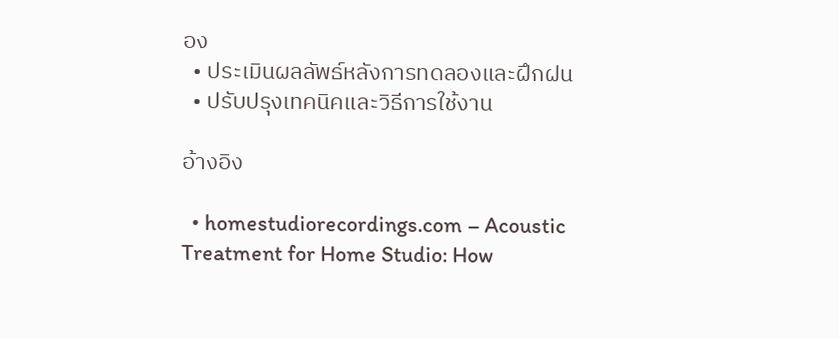อง
  • ประเมินผลลัพธ์หลังการทดลองและฝึกฝน
  • ปรับปรุงเทคนิคและวิธีการใช้งาน

อ้างอิง

  • homestudiorecordings.com – Acoustic Treatment for Home Studio: How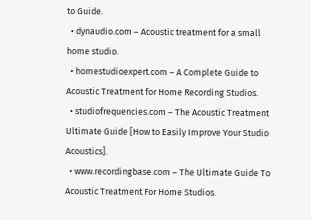to Guide.
  • dynaudio.com – Acoustic treatment for a small home studio.
  • homestudioexpert.com – A Complete Guide to Acoustic Treatment for Home Recording Studios.
  • studiofrequencies.com – The Acoustic Treatment Ultimate Guide [How to Easily Improve Your Studio Acoustics].
  • www.recordingbase.com – The Ultimate Guide To Acoustic Treatment For Home Studios.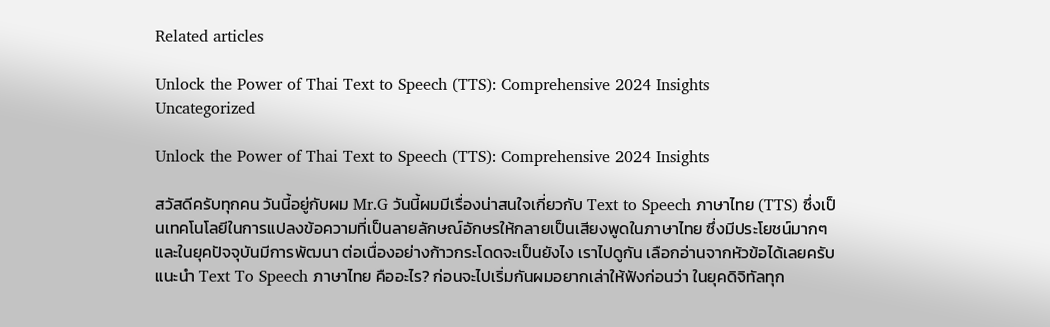Related articles

Unlock the Power of Thai Text to Speech (TTS): Comprehensive 2024 Insights
Uncategorized

Unlock the Power of Thai Text to Speech (TTS): Comprehensive 2024 Insights

สวัสดีครับทุกคน วันนี้อยู่กับผม Mr.G วันนี้ผมมีเรื่องน่าสนใจเกี่ยวกับ Text to Speech ภาษาไทย (TTS) ซึ่งเป็นเทคโนโลยีในการแปลงข้อความที่เป็นลายลักษณ์อักษรให้กลายเป็นเสียงพูดในภาษาไทย ซึ่งมีประโยชน์มากๆ และในยุคปัจจุบันมีการพัฒนา ต่อเนื่องอย่างก้าวกระโดดจะเป็นยังไง เราไปดูกัน เลือกอ่านจากหัวข้อได้เลยครับ แนะนำ Text To Speech ภาษาไทย คืออะไร? ก่อนจะไปเริ่มกันผมอยากเล่าให้ฟังก่อนว่า ในยุคดิจิทัลทุก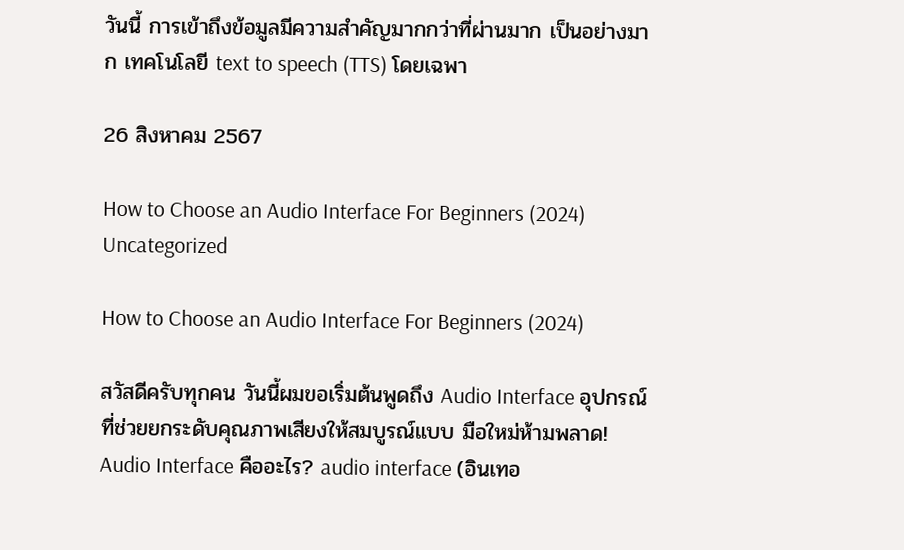วันนี้ การเข้าถึงข้อมูลมีความสำคัญมากกว่าที่ผ่านมาก เป็นอย่างมาก เทคโนโลยี text to speech (TTS) โดยเฉพา

26 สิงหาคม 2567

How to Choose an Audio Interface For Beginners (2024)
Uncategorized

How to Choose an Audio Interface For Beginners (2024)

สวัสดีครับทุกคน วันนี้ผมขอเริ่มต้นพูดถึง Audio Interface อุปกรณ์ที่ช่วยยกระดับคุณภาพเสียงให้สมบูรณ์แบบ มือใหม่ห้ามพลาด! Audio Interface คืออะไร? audio interface (อินเทอ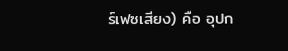ร์เฟซเสียง) คือ อุปก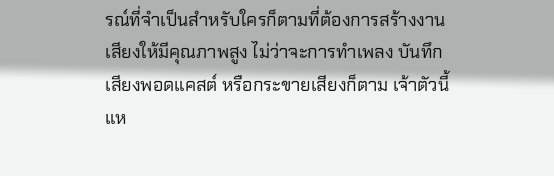รณ์ที่จำเป็นสำหรับใครก็ตามที่ต้องการสร้างงานเสียงให้มีคุณภาพสูง ไม่ว่าจะการทำเพลง บันทึกเสียงพอดแคสต์ หรือกระขายเสียงก็ตาม เจ้าตัวนี้แห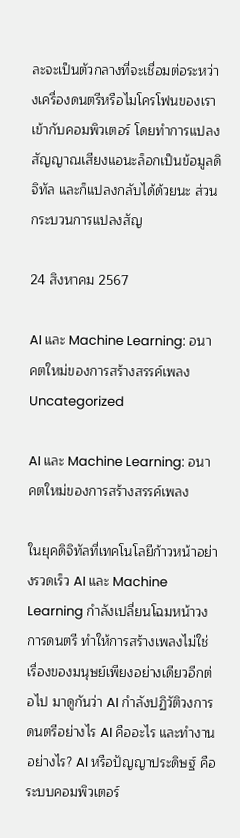ละจะเป็นตัวกลางที่จะเชื่อมต่อระหว่างเครื่องดนตรีหรือไมโครโฟนของเราเข้ากับคอมพิวเตอร์ โดยทำการแปลงสัญญาณเสียงแอนะล็อกเป็นข้อมูลดิจิทัล และก็แปลงกลับได้ด้วยนะ ส่วนกระบวนการแปลงสัญ

24 สิงหาคม 2567

AI และ Machine Learning: อนาคตใหม่ของการสร้างสรรค์เพลง
Uncategorized

AI และ Machine Learning: อนาคตใหม่ของการสร้างสรรค์เพลง

ในยุคดิจิทัลที่เทคโนโลยีก้าวหน้าอย่างรวดเร็ว AI และ Machine Learning กำลังเปลี่ยนโฉมหน้าวงการดนตรี ทำให้การสร้างเพลงไม่ใช่เรื่องของมนุษย์เพียงอย่างเดียวอีกต่อไป มาดูกันว่า AI กำลังปฏิวัติวงการดนตรีอย่างไร AI คืออะไร และทำงานอย่างไร? AI หรือปัญญาประดิษฐ์ คือระบบคอมพิวเตอร์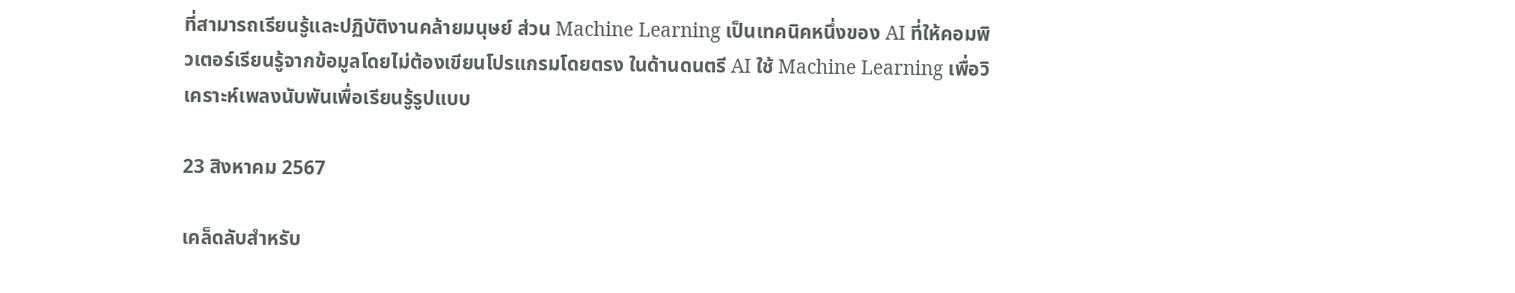ที่สามารถเรียนรู้และปฏิบัติงานคล้ายมนุษย์ ส่วน Machine Learning เป็นเทคนิคหนึ่งของ AI ที่ให้คอมพิวเตอร์เรียนรู้จากข้อมูลโดยไม่ต้องเขียนโปรแกรมโดยตรง ในด้านดนตรี AI ใช้ Machine Learning เพื่อวิเคราะห์เพลงนับพันเพื่อเรียนรู้รูปแบบ

23 สิงหาคม 2567

เคล็ดลับสำหรับ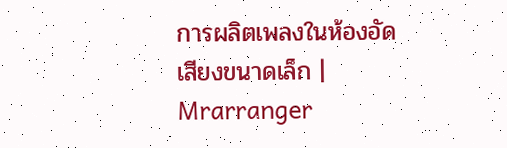การผลิตเพลงในห้องอัดเสียงขนาดเล็ก | Mrarranger